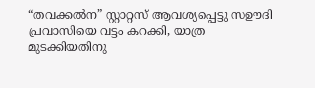“തവക്കല്‍ന” സ്റ്റാറ്റസ് ആവശ്യപ്പെട്ടു സഊദി പ്രവാസിയെ വട്ടം കറക്കി, യാത്ര മുടക്കിയതിനു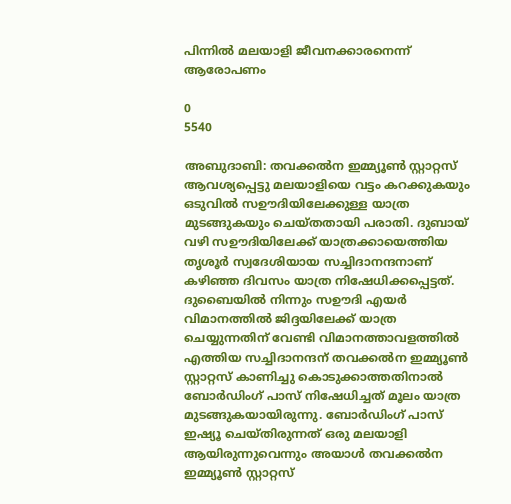പിന്നിൽ മലയാളി ജീവനക്കാരനെന്ന് ആരോപണം

0
5540

അബുദാബി: തവക്കല്‍ന ഇമ്മ്യൂണ്‍ സ്റ്റാറ്റസ് ആവശ്യപ്പെട്ടു മലയാളിയെ വട്ടം കറക്കുകയും ഒടുവിൽ സഊദിയിലേക്കുള്ള യാത്ര മുടങ്ങുകയും ചെയ്തതായി പരാതി. ദുബായ് വഴി സഊദിയിലേക്ക് യാത്രക്കായെത്തിയ തൃശൂര്‍ സ്വദേശിയായ സച്ചിദാനന്ദനാണ് കഴിഞ്ഞ ദിവസം യാത്ര നിഷേധിക്കപ്പെട്ടത്. ദുബൈയിൽ നിന്നും സഊദി എയർ വിമാനത്തിൽ ജിദ്ദയിലേക്ക് യാത്ര ചെയ്യുന്നതിന് വേണ്ടി വിമാനത്താവളത്തില്‍ എത്തിയ സച്ചിദാനന്ദന് തവക്കല്‍ന ഇമ്മ്യൂണ്‍ സ്റ്റാറ്റസ് കാണിച്ചു കൊടുക്കാത്തതിനാല്‍ ബോര്‍ഡിംഗ് പാസ് നിഷേധിച്ചത് മൂലം യാത്ര മുടങ്ങുകയായിരുന്നു. ബോര്‍ഡിംഗ് പാസ് ഇഷ്യൂ ചെയ്തിരുന്നത് ഒരു മലയാളി ആയിരുന്നുവെന്നും അയാള്‍ തവക്കല്‍ന ഇമ്മ്യൂണ്‍ സ്റ്റാറ്റസ്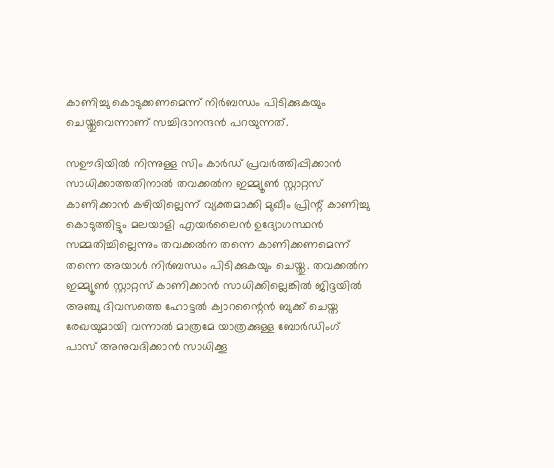കാണിച്ചു കൊടുക്കണമെന്ന് നിര്‍ബന്ധം പിടിക്കുകയും ചെയ്തുവെന്നാണ് സച്ചിദാനന്ദന്‍ പറയുന്നത്.

സഊദിയിൽ നിന്നുള്ള സിം കാര്‍ഡ് പ്രവര്‍ത്തിപ്പിക്കാന്‍ സാധിക്കാത്തതിനാല്‍ തവക്കല്‍ന ഇമ്മ്യൂണ്‍ സ്റ്റാറ്റസ് കാണിക്കാന്‍ കഴിയില്ലെന്ന് വ്യക്തമാക്കി മുഖീം പ്രിന്റ് കാണിച്ചു കൊടുത്തിട്ടും മലയാളി എയര്‍ലൈന്‍ ഉദ്യോഗസ്ഥന്‍ സമ്മതിച്ചില്ലെന്നും തവക്കല്‍ന തന്നെ കാണിക്കണമെന്ന് തന്നെ അയാള്‍ നിര്‍ബന്ധം പിടിക്കുകയും ചെയ്തു. തവക്കല്‍ന ഇമ്മ്യൂണ്‍ സ്റ്റാറ്റസ് കാണിക്കാന്‍ സാധിക്കില്ലെങ്കില്‍ ജിദ്ദയില്‍ അഞ്ചു ദിവസത്തെ ഹോട്ടല്‍ ക്വാറന്റൈന്‍ ബുക്ക് ചെയ്ത രേഖയുമായി വന്നാല്‍ മാത്രമേ യാത്രക്കുള്ള ബോര്‍ഡിംഗ് പാസ് അനുവദിക്കാന്‍ സാധിക്കൂ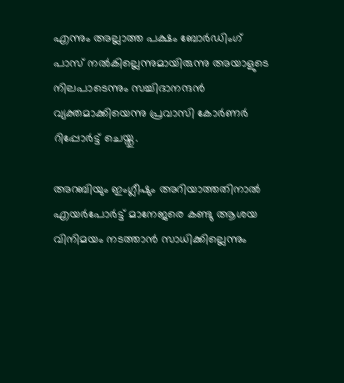എന്നും അല്ലാത്ത പക്ഷം ബോര്‍ഡിംഗ് പാസ് നല്‍കില്ലെന്നുമായിരുന്നു അയാളുടെ നിലപാടെന്നും സച്ചിദാനന്ദന്‍ വ്യക്തമാക്കിയെന്നു പ്രവാസി കോർണർ റിപ്പോർട്ട് ചെയ്തു.

അറബിയും ഇംഗ്ലീഷും അറിയാത്തതിനാല്‍ എയര്‍പോര്‍ട്ട് മാനേജരെ കണ്ടു ആശയ വിനിമയം നടത്താന്‍ സാധിക്കില്ലെന്നും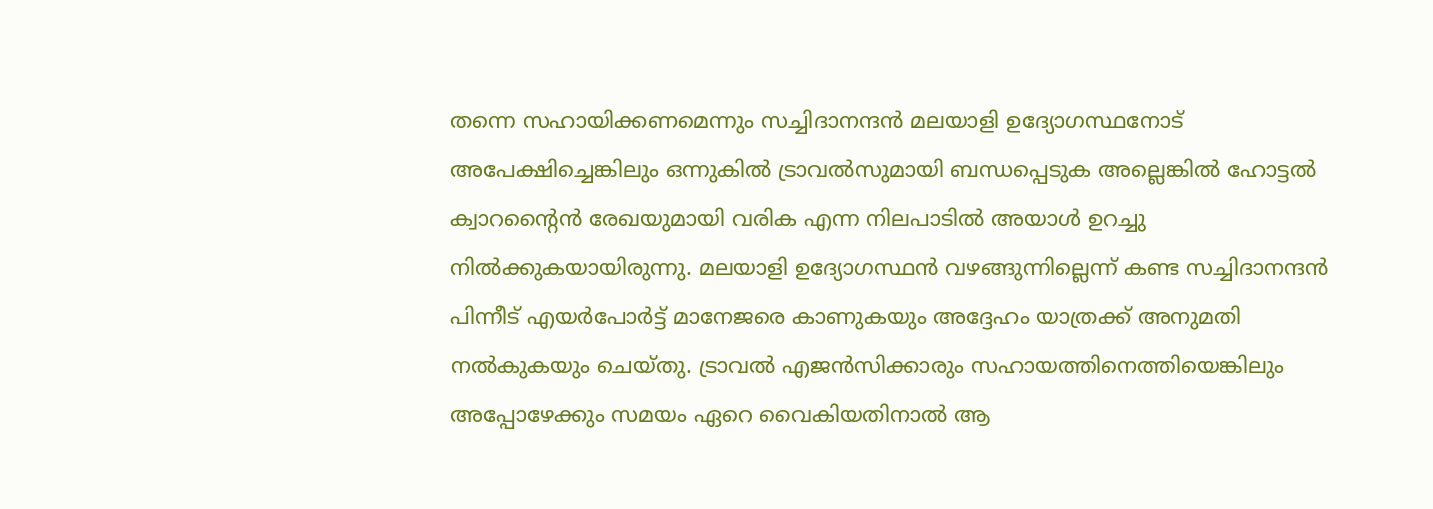തന്നെ സഹായിക്കണമെന്നും സച്ചിദാനന്ദന്‍ മലയാളി ഉദ്യോഗസ്ഥനോട് അപേക്ഷിച്ചെങ്കിലും ഒന്നുകില്‍ ട്രാവല്‍സുമായി ബന്ധപ്പെടുക അല്ലെങ്കില്‍ ഹോട്ടല്‍ ക്വാറന്റൈന്‍ രേഖയുമായി വരിക എന്ന നിലപാടില്‍ അയാള്‍ ഉറച്ചു നില്‍ക്കുകയായിരുന്നു. മലയാളി ഉദ്യോഗസ്ഥന്‍ വഴങ്ങുന്നില്ലെന്ന് കണ്ട സച്ചിദാനന്ദന്‍ പിന്നീട് എയര്‍പോര്‍ട്ട് മാനേജരെ കാണുകയും അദ്ദേഹം യാത്രക്ക് അനുമതി നല്‍കുകയും ചെയ്തു. ട്രാവല്‍ എജന്‍സിക്കാരും സഹായത്തിനെത്തിയെങ്കിലും അപ്പോഴേക്കും സമയം ഏറെ വൈകിയതിനാല്‍ ആ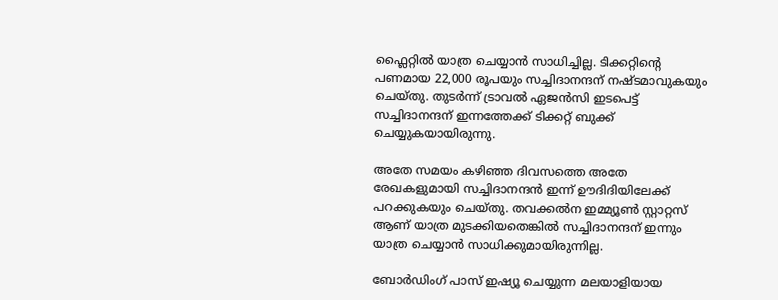ഫ്ലൈറ്റില്‍ യാത്ര ചെയ്യാന്‍ സാധിച്ചില്ല. ടിക്കറ്റിന്റെ പണമായ 22,000 രൂപയും സച്ചിദാനന്ദന് നഷ്ടമാവുകയും ചെയ്തു. തുടര്‍ന്ന് ട്രാവല്‍ ഏജന്‍സി ഇടപെട്ട് സച്ചിദാനന്ദന് ഇന്നത്തേക്ക് ടിക്കറ്റ് ബുക്ക് ചെയ്യുകയായിരുന്നു.

അതേ സമയം കഴിഞ്ഞ ദിവസത്തെ അതേ രേഖകളുമായി സച്ചിദാനന്ദന്‍ ഇന്ന് ഊദിദിയിലേക്ക് പറക്കുകയും ചെയ്തു. തവക്കല്‍ന ഇമ്മ്യൂണ്‍ സ്റ്റാറ്റസ് ആണ് യാത്ര മുടക്കിയതെങ്കില്‍ സച്ചിദാനന്ദന് ഇന്നും യാത്ര ചെയ്യാന്‍ സാധിക്കുമായിരുന്നില്ല.

ബോര്‍ഡിംഗ് പാസ് ഇഷ്യൂ ചെയ്യുന്ന മലയാളിയായ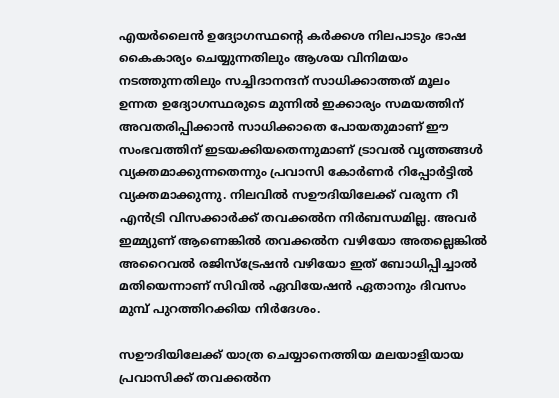എയര്‍ലൈന്‍ ഉദ്യോഗസ്ഥന്റെ കര്‍ക്കശ നിലപാടും ഭാഷ കൈകാര്യം ചെയ്യുന്നതിലും ആശയ വിനിമയം നടത്തുന്നതിലും സച്ചിദാനന്ദന് സാധിക്കാത്തത് മൂലം ഉന്നത ഉദ്യോഗസ്ഥരുടെ മുന്നില്‍ ഇക്കാര്യം സമയത്തിന് അവതരിപ്പിക്കാന്‍ സാധിക്കാതെ പോയതുമാണ് ഈ സംഭവത്തിന് ഇടയക്കിയതെന്നുമാണ് ട്രാവല്‍ വൃത്തങ്ങള്‍ വ്യക്തമാക്കുന്നതെന്നും പ്രവാസി കോർണർ റിപ്പോർട്ടിൽ വ്യക്തമാക്കുന്നു. നിലവിൽ സഊദിയിലേക്ക് വരുന്ന റീ എൻട്രി വിസക്കാർക്ക് തവക്കൽന നിർബന്ധമില്ല. അവർ ഇമ്മ്യുണ് ആണെങ്കിൽ തവക്കൽന വഴിയോ അതല്ലെങ്കിൽ അറൈവൽ രജിസ്‌ട്രേഷൻ വഴിയോ ഇത് ബോധിപ്പിച്ചാൽ മതിയെന്നാണ് സിവിൽ ഏവിയേഷൻ ഏതാനും ദിവസം മുമ്പ് പുറത്തിറക്കിയ നിർദേശം.

സഊദിയിലേക്ക് യാത്ര ചെയ്യാനെത്തിയ മലയാളിയായ പ്രവാസിക്ക് തവക്കൽന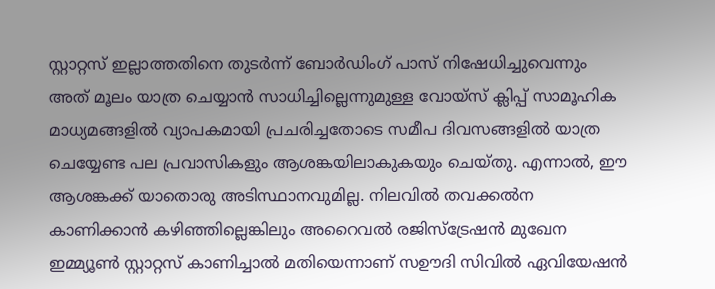സ്റ്റാറ്റസ് ഇല്ലാത്തതിനെ തുടർന്ന് ബോര്‍ഡിംഗ് പാസ് നിഷേധിച്ചുവെന്നും അത് മൂലം യാത്ര ചെയ്യാന്‍ സാധിച്ചില്ലെന്നുമുള്ള വോയ്സ് ക്ലിപ്പ് സാമൂഹിക മാധ്യമങ്ങളില്‍ വ്യാപകമായി പ്രചരിച്ചതോടെ സമീപ ദിവസങ്ങളില്‍ യാത്ര ചെയ്യേണ്ട പല പ്രവാസികളും ആശങ്കയിലാകുകയും ചെയ്തു. എന്നാൽ, ഈ ആശങ്കക്ക് യാതൊരു അടിസ്ഥാനവുമില്ല. നിലവിൽ തവക്കൽന കാണിക്കാൻ കഴിഞ്ഞില്ലെങ്കിലും അറൈവൽ രജിസ്‌ട്രേഷൻ മുഖേന ഇമ്മ്യൂൺ സ്റ്റാറ്റസ് കാണിച്ചാൽ മതിയെന്നാണ് സഊദി സിവിൽ ഏവിയേഷൻ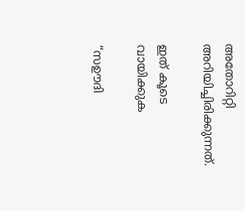അതോറിറ്റി അറിയിച്ചിരിക്കുന്നത്.

ഇത് കൂടെ വായിക്കുക

“സഊദി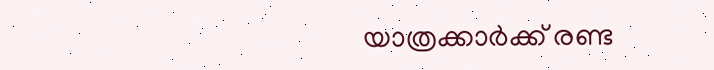യാത്രക്കാർക്ക് രണ്ട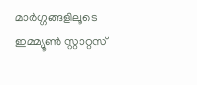മാർഗ്ഗങ്ങളിലൂടെ ഇമ്മ്യൂൺ സ്റ്റാറ്റസ്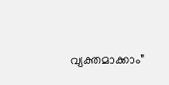വ്യക്തമാക്കാം”